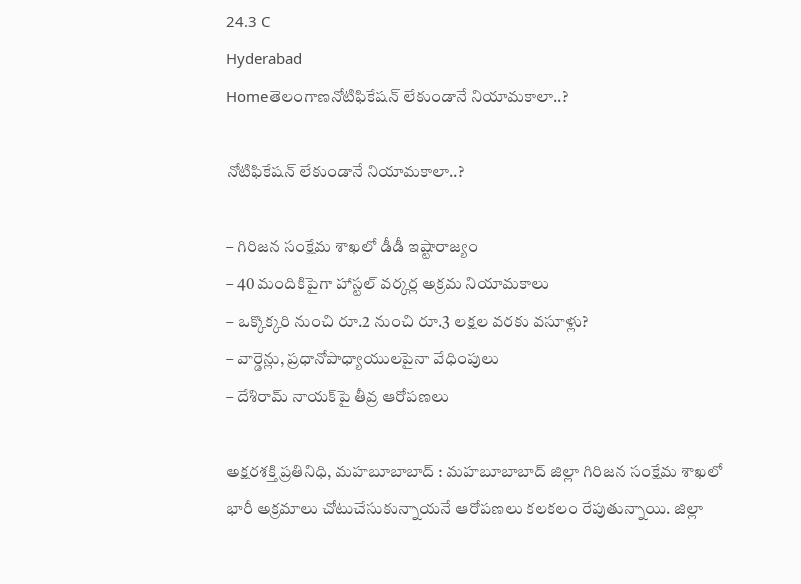24.3 C
Hyderabad
Homeతెలంగాణనోటిఫికేషన్ లేకుండానే నియామకాలా..?

నోటిఫికేషన్ లేకుండానే నియామకాలా..?

– గిరిజన సంక్షేమ శాఖలో డీడీ ఇష్టారాజ్యం
– 40 మందికిపైగా హాస్టల్ వర్కర్ల అక్రమ నియామకాలు
– ఒక్కొక్క‌రి నుంచి రూ.2 నుంచి రూ.3 లక్షల వరకు వసూళ్లు?
– వార్డెన్లు, ప్రధానోపాధ్యాయులపైనా వేధింపులు
– దేశిరామ్ నాయక్‌పై తీవ్ర ఆరోప‌ణ‌లు

అక్షరశక్తి ప్రతినిధి, మహబూబాబాద్ : మహబూబాబాద్ జిల్లా గిరిజన సంక్షేమ శాఖలో భారీ అక్రమాలు చోటుచేసుకున్నాయనే ఆరోపణలు కలకలం రేపుతున్నాయి. జిల్లా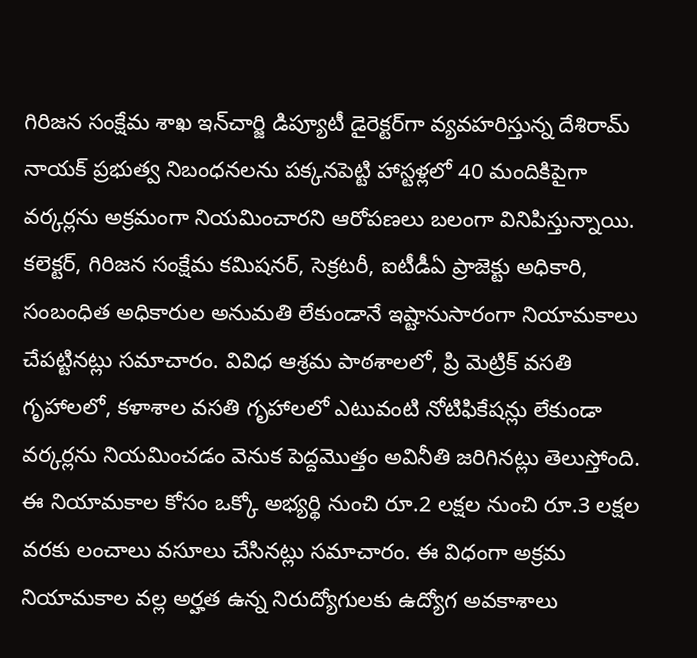గిరిజన సంక్షేమ శాఖ ఇన్‌చార్జి డిప్యూటీ డైరెక్టర్‌గా వ్యవహరిస్తున్న దేశిరామ్ నాయక్ ప్రభుత్వ నిబంధనలను పక్కనపెట్టి హాస్టళ్లలో 40 మందికిపైగా వర్కర్లను అక్రమంగా నియమించారని ఆరోపణ‌లు బ‌లంగా వినిపిస్తున్నాయి. కలెక్టర్, గిరిజన సంక్షేమ కమిషనర్, సెక్రటరీ, ఐటీడీఏ ప్రాజెక్టు అధికారి, సంబంధిత అధికారుల అనుమతి లేకుండానే ఇష్టానుసారంగా నియామకాలు చేప‌ట్టిన‌ట్లు స‌మాచారం. వివిధ ఆశ్రమ పాఠశాలలో, ప్రి మెట్రిక్ వసతి గృహాలలో, కళాశాల వసతి గృహాల‌లో ఎటువంటి నోటిఫికేషన్లు లేకుండా వర్కర్లను నియ‌మించ‌డం వెనుక పెద్ద‌మొత్తం అవినీతి జ‌రిగిన‌ట్లు తెలుస్తోంది. ఈ నియామకాల కోసం ఒక్కో అభ్యర్థి నుంచి రూ.2 లక్షల నుంచి రూ.3 లక్షల వరకు లంచాలు వసూలు చేసినట్లు స‌మాచారం. ఈ విధంగా అక్రమ నియామకాల వల్ల అర్హత ఉన్న నిరుద్యోగులకు ఉద్యోగ అవకాశాలు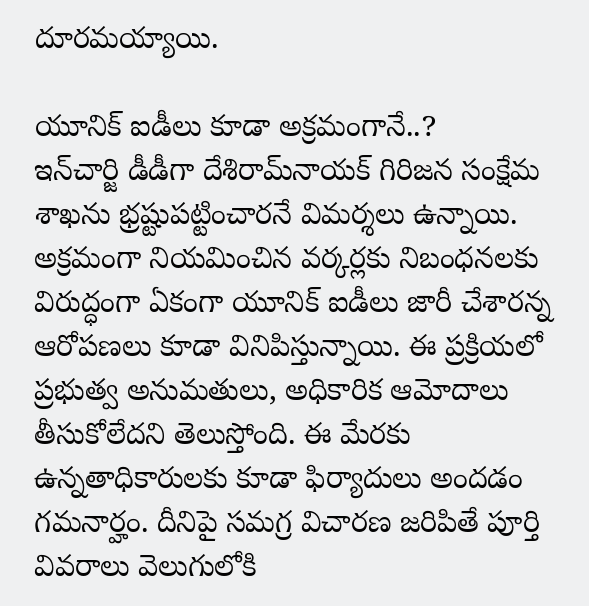దూరమయ్యాయి.

యూనిక్ ఐడీలు కూడా అక్రమంగానే..?
ఇన్‌చార్జి డీడీగా దేశిరామ్‌నాయ‌క్ గిరిజ‌న సంక్షేమ శాఖ‌ను భ్ర‌ష్టుప‌ట్టించార‌నే విమ‌ర్శ‌లు ఉన్నాయి. అక్ర‌మంగా నియమించిన వర్కర్లకు నిబంధనలకు విరుద్ధంగా ఏకంగా యూనిక్ ఐడీలు జారీ చేశారన్న ఆరోపణలు కూడా వినిపిస్తున్నాయి. ఈ ప్రక్రియలో ప్రభుత్వ అనుమతులు, అధికారిక ఆమోదాలు తీసుకోలేదని తెలుస్తోంది. ఈ మేర‌కు ఉన్న‌తాధికారుల‌కు కూడా ఫిర్యాదులు అందడం గ‌మ‌నార్హం. దీనిపై సమగ్ర విచారణ జరిపితే పూర్తి వివరాలు వెలుగులోకి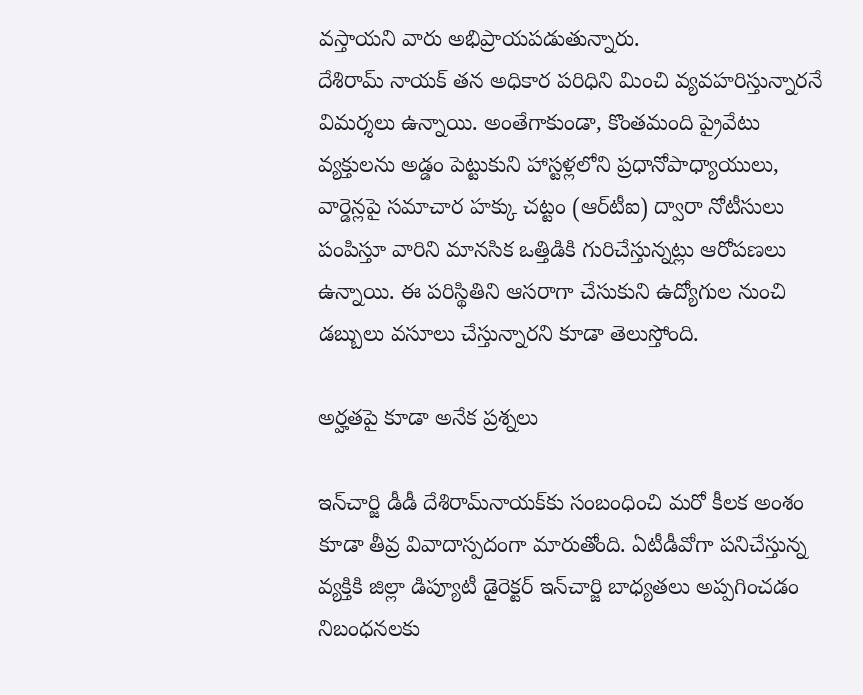వస్తాయని వారు అభిప్రాయపడుతున్నారు.
దేశిరామ్ నాయక్ తన అధికార పరిధిని మించి వ్యవహరిస్తున్నారనే విమ‌ర్శ‌లు ఉన్నాయి. అంతేగాకుండా, కొంతమంది ప్రైవేటు వ్యక్తులను అడ్డం పెట్టుకుని హాస్టళ్లలోని ప్రధానోపాధ్యాయులు, వార్డెన్లపై సమాచార హక్కు చట్టం (ఆర్‌టీఐ) ద్వారా నోటీసులు పంపిస్తూ వారిని మానసిక ఒత్తిడికి గురిచేస్తున్నట్లు ఆరోప‌ణ‌లు ఉన్నాయి. ఈ పరిస్థితిని ఆసరాగా చేసుకుని ఉద్యోగుల నుంచి డబ్బులు వసూలు చేస్తున్నారని కూడా తెలుస్తోంది.

అర్హతపై కూడా అనేక‌ ప్రశ్నలు

ఇన్‌చార్జి డీడీ దేశిరామ్‌నాయ‌క్‌కు సంబంధించి మరో కీలక అంశం కూడా తీవ్ర వివాదాస్ప‌దంగా మారుతోంది. ఏటీడీవోగా పనిచేస్తున్న వ్యక్తికి జిల్లా డిప్యూటీ డైరెక్టర్ ఇన్‌చార్జి బాధ్యతలు అప్పగించడం నిబంధనలకు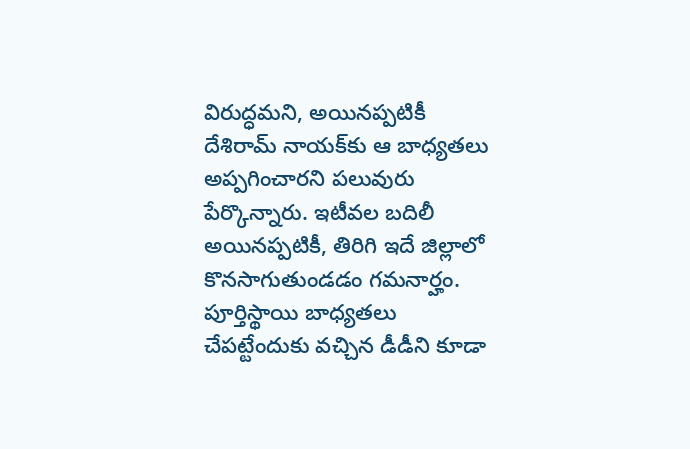విరుద్ధమని, అయినప్పటికీ దేశిరామ్ నాయక్‌కు ఆ బాధ్యతలు అప్పగించారని ప‌లువురు పేర్కొన్నారు. ఇటీవ‌ల‌ బదిలీ అయినప్పటికీ, తిరిగి ఇదే జిల్లాలో కొనసాగుతుండ‌డం గ‌మ‌నార్హం. పూర్తిస్థాయి బాధ్య‌త‌లు చేప‌ట్టేందుకు వ‌చ్చిన డీడీని కూడా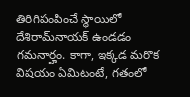తిరిగిపంపించే స్థాయిలో దేశిరామ్‌నాయ‌క్ ఉండ‌డం గ‌మ‌నార్హం. కాగా, ఇక్క‌డ మ‌రొక విష‌యం ఏమిటంటే, గతంలో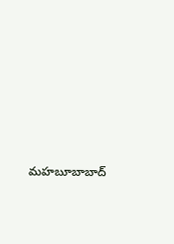మహబూబాబాద్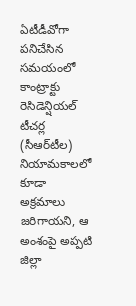ఏటీడీవోగా పనిచేసిన సమయంలో కాంట్రాక్టు రెసిడెన్షియల్ టీచర్ల (సీఆర్‌టీల) నియామకాలలో కూడా అక్రమాలు జరిగాయని, ఆ అంశంపై అప్పటి జిల్లా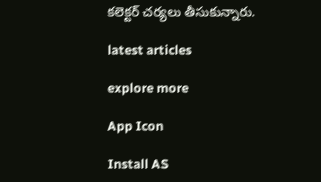కలెక్టర్ చర్యలు తీసుకున్నారు.

latest articles

explore more

App Icon

Install AS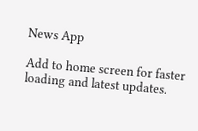News App

Add to home screen for faster loading and latest updates.